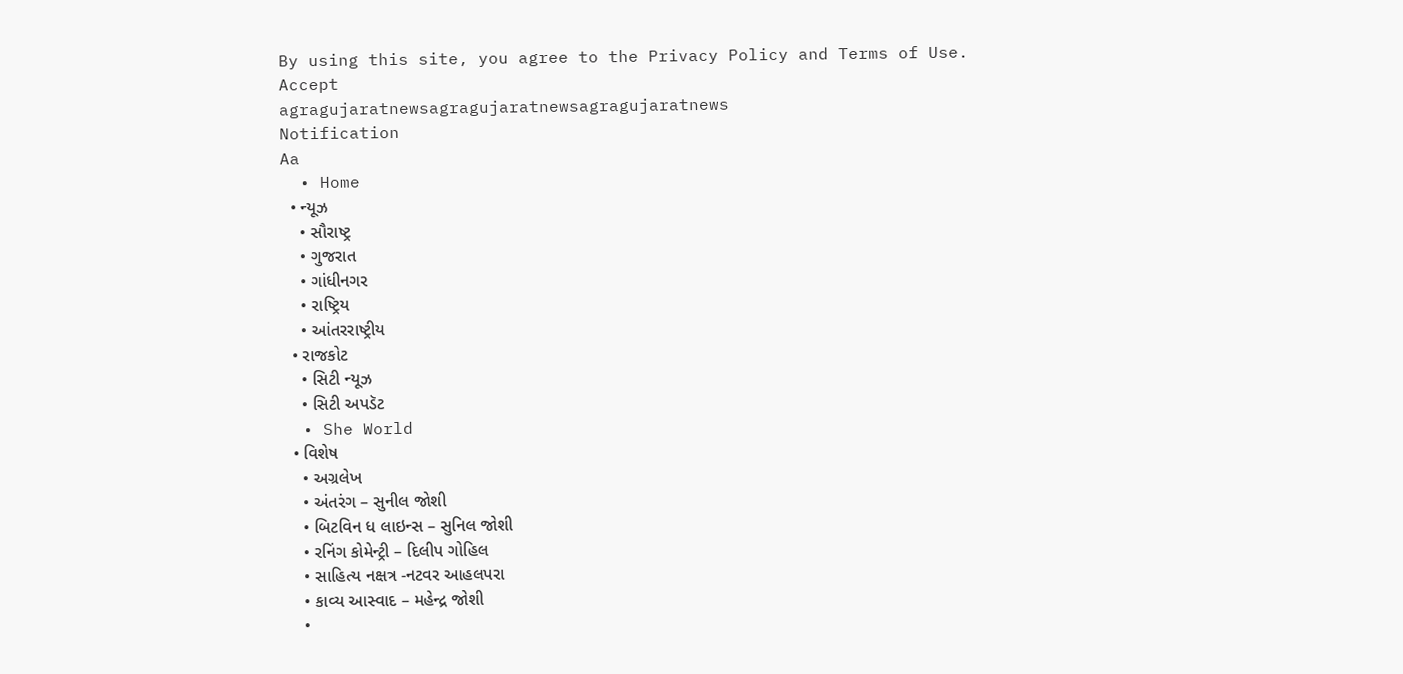By using this site, you agree to the Privacy Policy and Terms of Use.
Accept
agragujaratnewsagragujaratnewsagragujaratnews
Notification
Aa
  • Home
  • ન્યૂઝ
    • સૌરાષ્ટ્ર
    • ગુજરાત
    • ગાંધીનગર
    • રાષ્ટ્રિય
    • આંતરરાષ્ટ્રીય
  • રાજકોટ
    • સિટી ન્યૂઝ
    • સિટી અપડૅટ
  • She World
  • વિશેષ
    • અગ્રલેખ
    • અંતરંગ – સુનીલ જોશી
    • બિટવિન ધ લાઇન્સ – સુનિલ જોશી
    • રનિંગ કોમેન્ટ્રી – દિલીપ ગોહિલ
    • સાહિત્ય નક્ષત્ર -નટવર આહલપરા
    • કાવ્ય આસ્વાદ – મહેન્દ્ર જોશી
    •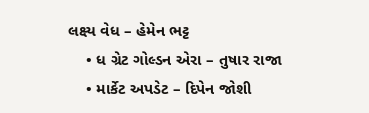લક્ષ્ય વેધ – હેમેન ભટ્ટ
    • ધ ગ્રેટ ગોલ્ડન એરા – તુષાર રાજા
    • માર્કેટ અપડેટ – દિપેન જોશી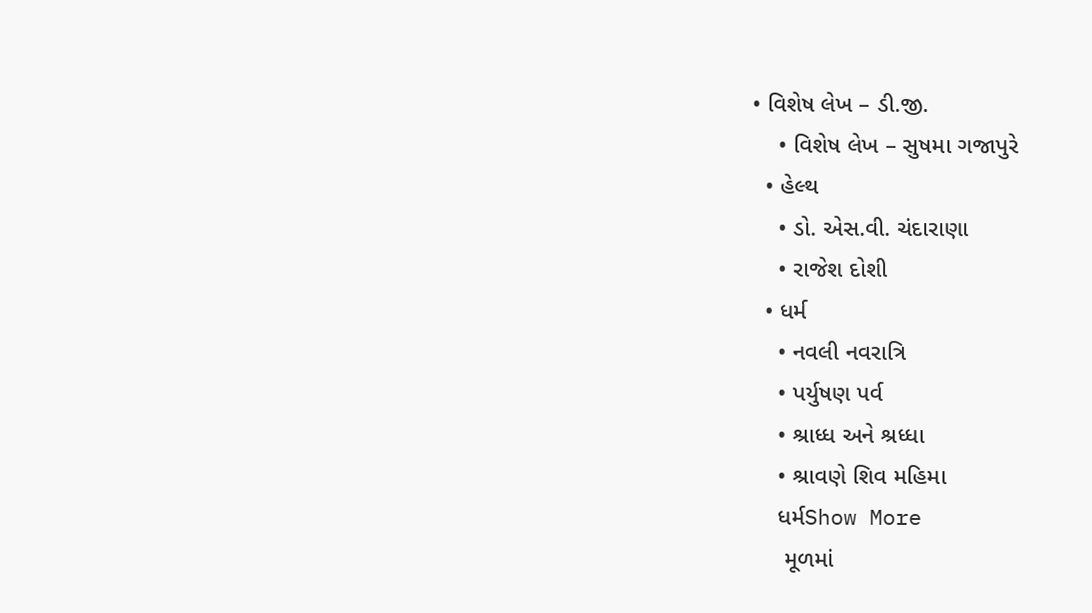• વિશેષ લેખ – ડી.જી.
    • વિશેષ લેખ – સુષમા ગજાપુરે
  • હેલ્થ
    • ડો. એસ.વી. ચંદારાણા
    • રાજેશ દોશી
  • ધર્મ
    • નવલી નવરાત્રિ
    • પર્યુષણ પર્વ
    • શ્રાધ્ધ અને શ્રધ્ધા
    • શ્રાવણે શિવ મહિમા
    ધર્મShow More
     મૂળમાં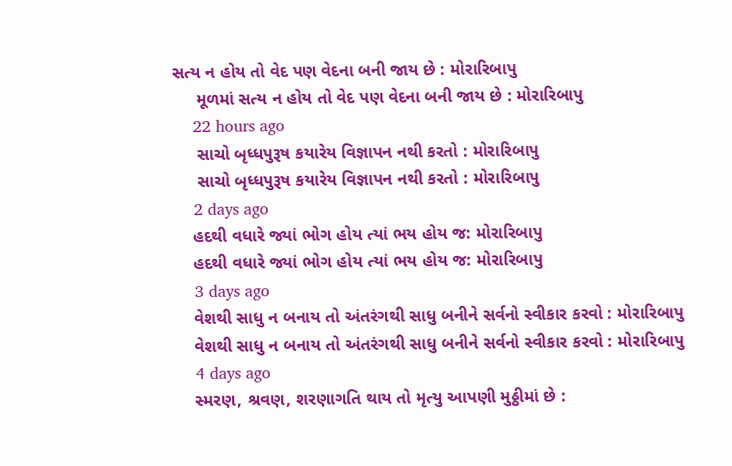સત્ય ન હોય તો વેદ પણ વેદના બની જાય છે : મોરારિબાપુ
     મૂળમાં સત્ય ન હોય તો વેદ પણ વેદના બની જાય છે : મોરારિબાપુ
    22 hours ago
     સાચો બૃધ્ધપુરૂષ કયારેય વિજ્ઞાપન નથી કરતો : મોરારિબાપુ
     સાચો બૃધ્ધપુરૂષ કયારેય વિજ્ઞાપન નથી કરતો : મોરારિબાપુ
    2 days ago
    હદથી વધારે જ્યાં ભોગ હોય ત્યાં ભય હોય જ: મોરારિબાપુ
    હદથી વધારે જ્યાં ભોગ હોય ત્યાં ભય હોય જ: મોરારિબાપુ
    3 days ago
    વેશથી સાધુ ન બનાય તો અંતરંગથી સાધુ બનીને સર્વનો સ્વીકાર કરવો : મોરારિબાપુ
    વેશથી સાધુ ન બનાય તો અંતરંગથી સાધુ બનીને સર્વનો સ્વીકાર કરવો : મોરારિબાપુ
    4 days ago
    સ્મરણ, શ્રવણ, શરણાગતિ થાય તો મૃત્યુ આપણી મુઠ્ઠીમાં છે :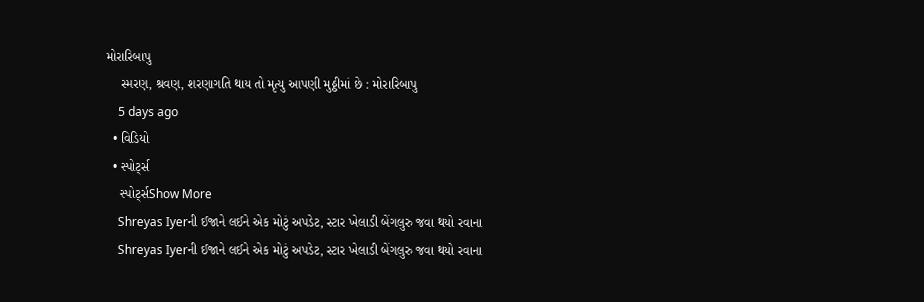મોરારિબાપુ
    સ્મરણ, શ્રવણ, શરણાગતિ થાય તો મૃત્યુ આપણી મુઠ્ઠીમાં છે : મોરારિબાપુ
    5 days ago
  • વિડિયો
  • સ્પોર્ટ્સ
    સ્પોર્ટ્સShow More
    Shreyas Iyerની ઈજાને લઈને એક મોટું અપડેટ, સ્ટાર ખેલાડી બેંગલુરુ જવા થયો રવાના
    Shreyas Iyerની ઈજાને લઈને એક મોટું અપડેટ, સ્ટાર ખેલાડી બેંગલુરુ જવા થયો રવાના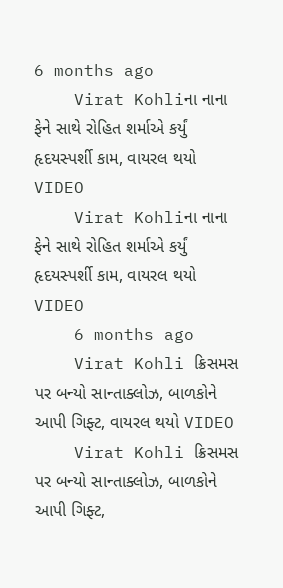6 months ago
    Virat Kohliના નાના ફેને સાથે રોહિત શર્માએ કર્યું હૃદયસ્પર્શી કામ, વાયરલ થયો VIDEO
    Virat Kohliના નાના ફેને સાથે રોહિત શર્માએ કર્યું હૃદયસ્પર્શી કામ, વાયરલ થયો VIDEO
    6 months ago
    Virat Kohli ક્રિસમસ પર બન્યો સાન્તાક્લોઝ, બાળકોને આપી ગિફ્ટ, વાયરલ થયો VIDEO
    Virat Kohli ક્રિસમસ પર બન્યો સાન્તાક્લોઝ, બાળકોને આપી ગિફ્ટ,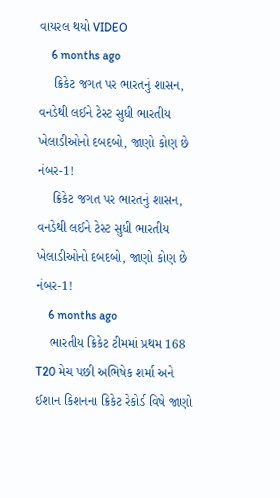વાયરલ થયો VIDEO
    6 months ago
    ક્રિકેટ જગત પર ભારતનું શાસન, વનડેથી લઈને ટેસ્ટ સુધી ભારતીય ખેલાડીઓનો દબદબો, જાણો કોણ છે નંબર-1!
    ક્રિકેટ જગત પર ભારતનું શાસન, વનડેથી લઈને ટેસ્ટ સુધી ભારતીય ખેલાડીઓનો દબદબો, જાણો કોણ છે નંબર-1!
    6 months ago
    ભારતીય ક્રિકેટ ટીમમાં પ્રથમ 168 T20 મેચ પછી અભિષેક શર્મા અને ઈશાન કિશનના ક્રિકેટ રેકોર્ડ વિષે જાણો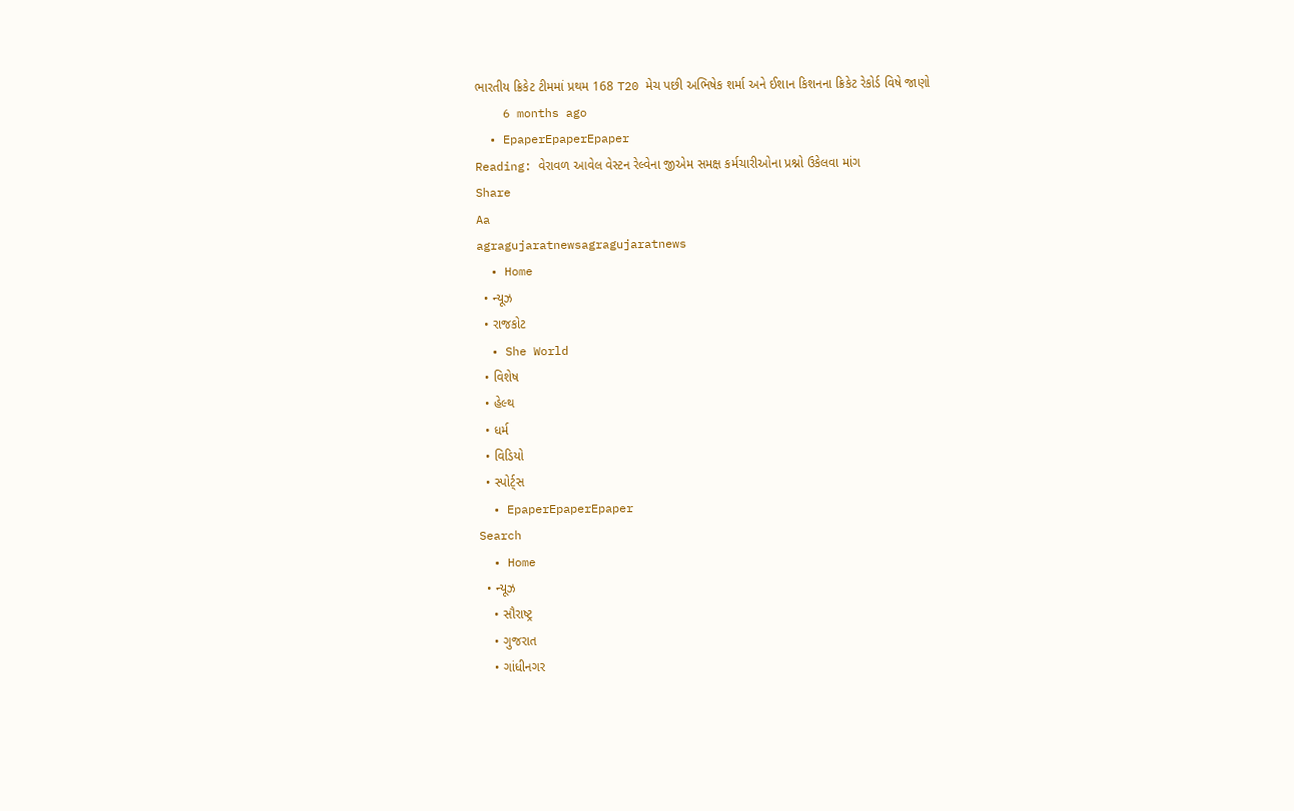ભારતીય ક્રિકેટ ટીમમાં પ્રથમ 168 T20 મેચ પછી અભિષેક શર્મા અને ઈશાન કિશનના ક્રિકેટ રેકોર્ડ વિષે જાણો
    6 months ago
  • EpaperEpaperEpaper
Reading: વેરાવળ આવેલ વેસ્ટન રેલ્વેના જીએમ સમક્ષ કર્મચારીઓના પ્રશ્નો ઉકેલવા માંગ
Share
Aa
agragujaratnewsagragujaratnews
  • Home
  • ન્યૂઝ
  • રાજકોટ
  • She World
  • વિશેષ
  • હેલ્થ
  • ધર્મ
  • વિડિયો
  • સ્પોર્ટ્સ
  • EpaperEpaperEpaper
Search
  • Home
  • ન્યૂઝ
    • સૌરાષ્ટ્ર
    • ગુજરાત
    • ગાંધીનગર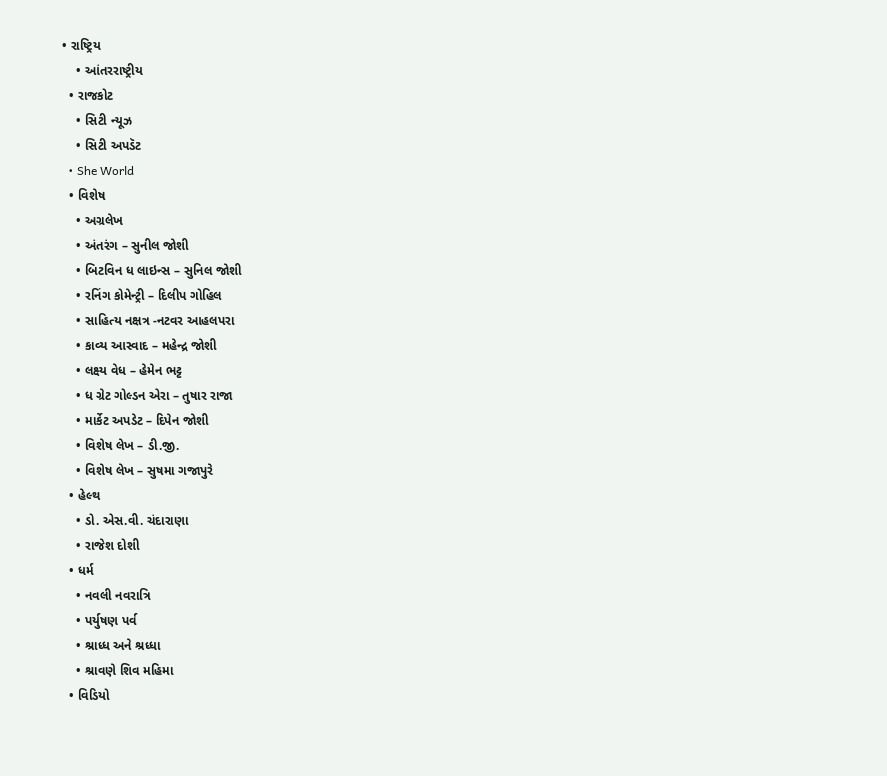• રાષ્ટ્રિય
    • આંતરરાષ્ટ્રીય
  • રાજકોટ
    • સિટી ન્યૂઝ
    • સિટી અપડૅટ
  • She World
  • વિશેષ
    • અગ્રલેખ
    • અંતરંગ – સુનીલ જોશી
    • બિટવિન ધ લાઇન્સ – સુનિલ જોશી
    • રનિંગ કોમેન્ટ્રી – દિલીપ ગોહિલ
    • સાહિત્ય નક્ષત્ર -નટવર આહલપરા
    • કાવ્ય આસ્વાદ – મહેન્દ્ર જોશી
    • લક્ષ્ય વેધ – હેમેન ભટ્ટ
    • ધ ગ્રેટ ગોલ્ડન એરા – તુષાર રાજા
    • માર્કેટ અપડેટ – દિપેન જોશી
    • વિશેષ લેખ – ડી.જી.
    • વિશેષ લેખ – સુષમા ગજાપુરે
  • હેલ્થ
    • ડો. એસ.વી. ચંદારાણા
    • રાજેશ દોશી
  • ધર્મ
    • નવલી નવરાત્રિ
    • પર્યુષણ પર્વ
    • શ્રાધ્ધ અને શ્રધ્ધા
    • શ્રાવણે શિવ મહિમા
  • વિડિયો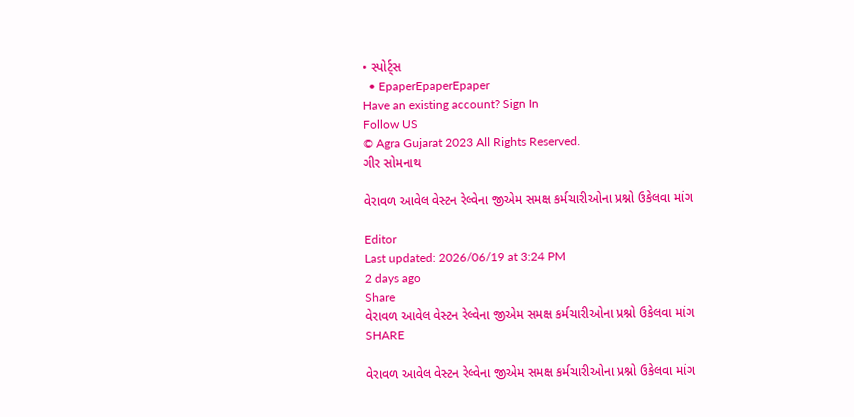• સ્પોર્ટ્સ
  • EpaperEpaperEpaper
Have an existing account? Sign In
Follow US
© Agra Gujarat 2023 All Rights Reserved.
ગીર સોમનાથ

વેરાવળ આવેલ વેસ્ટન રેલ્વેના જીએમ સમક્ષ કર્મચારીઓના પ્રશ્નો ઉકેલવા માંગ

Editor
Last updated: 2026/06/19 at 3:24 PM
2 days ago
Share
વેરાવળ આવેલ વેસ્ટન રેલ્વેના જીએમ સમક્ષ કર્મચારીઓના પ્રશ્નો ઉકેલવા માંગ
SHARE

વેરાવળ આવેલ વેસ્ટન રેલ્વેના જીએમ સમક્ષ કર્મચારીઓના પ્રશ્નો ઉકેલવા માંગ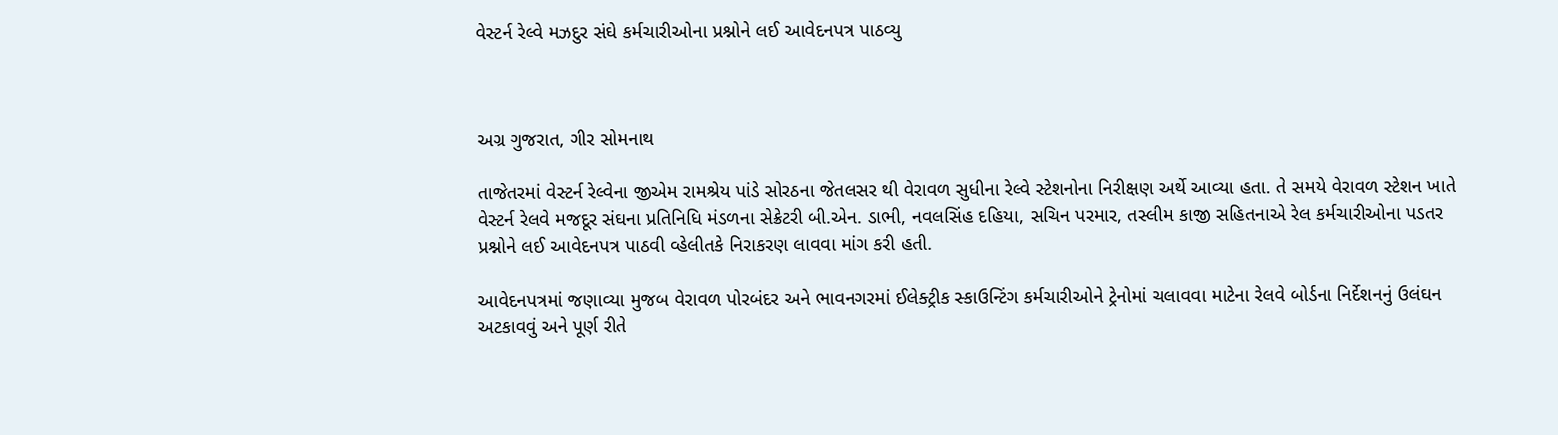વેસ્ટર્ન રેલ્વે મઝદુર સંઘે કર્મચારીઓના પ્રશ્નોને લઈ આવેદનપત્ર પાઠવ્યુ



અગ્ર ગુજરાત, ગીર સોમનાથ

તાજેતરમાં વેસ્ટર્ન રેલ્વેના જીએમ રામશ્રેય પાંડે સોરઠના જેતલસર થી વેરાવળ સુધીના રેલ્વે સ્ટેશનોના નિરીક્ષણ અર્થે આવ્યા હતા. તે સમયે વેરાવળ સ્ટેશન ખાતે વેસ્ટર્ન રેલવે મજદૂર સંઘના પ્રતિનિધિ મંડળના સેક્રેટરી બી.એન. ડાભી, નવલસિંહ દહિયા, સચિન પરમાર, તસ્લીમ કાજી સહિતનાએ રેલ કર્મચારીઓના પડતર પ્રશ્નોને લઈ આવેદનપત્ર પાઠવી વ્હેલીતકે નિરાકરણ લાવવા માંગ કરી હતી.

આવેદનપત્રમાં જણાવ્યા મુજબ વેરાવળ પોરબંદર અને ભાવનગરમાં ઈલેક્ટ્રીક સ્કાઉન્ટિંગ કર્મચારીઓને ટ્રેનોમાં ચલાવવા માટેના રેલવે બોર્ડના નિર્દેશનનું ઉલંઘન અટકાવવું અને પૂર્ણ રીતે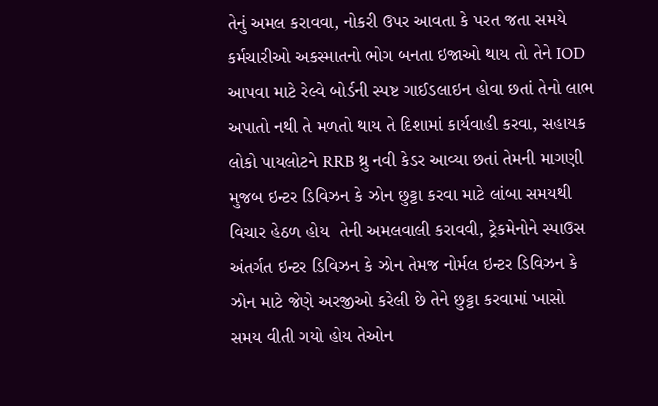તેનું અમલ કરાવવા, નોકરી ઉપર આવતા કે પરત જતા સમયે કર્મચારીઓ અકસ્માતનો ભોગ બનતા ઇજાઓ થાય તો તેને IOD આપવા માટે રેલ્વે બોર્ડની સ્પષ્ટ ગાઈડલાઇન હોવા છતાં તેનો લાભ અપાતો નથી તે મળતો થાય તે દિશામાં કાર્યવાહી કરવા, સહાયક લોકો પાયલોટને RRB થ્રુ નવી કેડર આવ્યા છતાં તેમની માગણી મુજબ ઇન્ટર ડિવિઝન કે ઝોન છુટ્ટા કરવા માટે લાંબા સમયથી વિચાર હેઠળ હોય  તેની અમલવાલી કરાવવી, ટ્રેકમેનોને સ્પાઉસ અંતર્ગત ઇન્ટર ડિવિઝન કે ઝોન તેમજ નોર્મલ ઇન્ટર ડિવિઝન કે ઝોન માટે જેણે અરજીઓ કરેલી છે તેને છુટ્ટા કરવામાં ખાસો સમય વીતી ગયો હોય તેઓન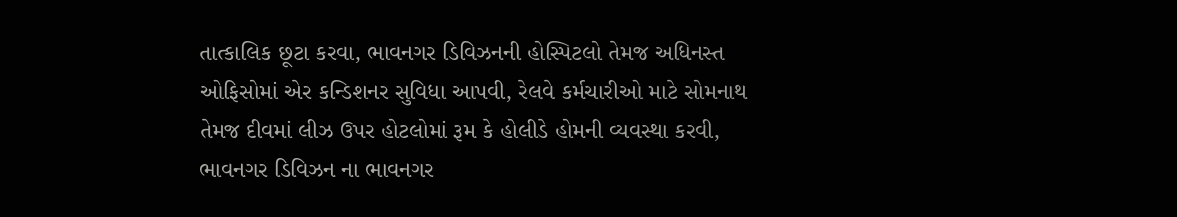તાત્કાલિક છૂટા કરવા, ભાવનગર ડિવિઝનની હોસ્પિટલો તેમજ અધિનસ્ત ઓફિસોમાં એર કન્ડિશનર સુવિધા આપવી, રેલવે કર્મચારીઓ માટે સોમનાથ તેમજ દીવમાં લીઝ ઉપર હોટલોમાં રૂમ કે હોલીડે હોમની વ્યવસ્થા કરવી, ભાવનગર ડિવિઝન ના ભાવનગર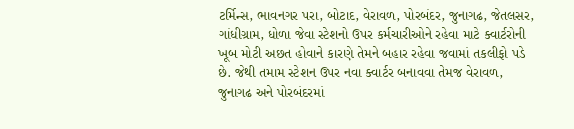ટર્મિન્સ, ભાવનગર પરા, બોટાદ, વેરાવળ, પોરબંદર, જુનાગઢ, જેતલસર, ગાંધીગ્રામ, ધોળા જેવા સ્ટેશનો ઉપર કર્મચારીઓને રહેવા માટે ક્વાર્ટરોની ખૂબ મોટી અછત હોવાને કારણે તેમને બહાર રહેવા જવામાં તકલીફો પડે છે. જેથી તમામ સ્ટેશન ઉપર નવા ક્વાર્ટર બનાવવા તેમજ વેરાવળ, જુનાગઢ અને પોરબંદરમાં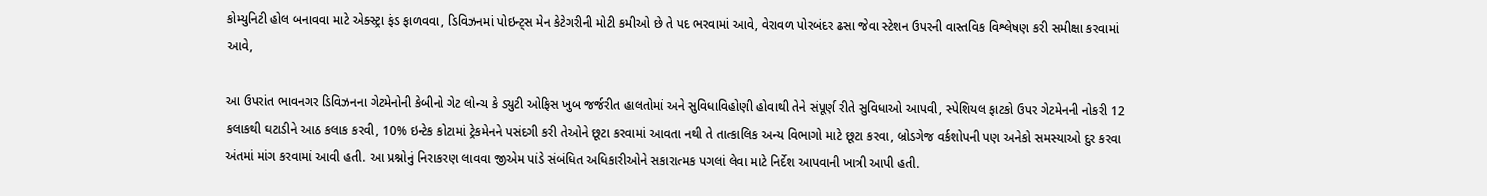કોમ્યુનિટી હોલ બનાવવા માટે એક્સ્ટ્રા ફંડ ફાળવવા, ડિવિઝનમાં પોઇન્ટ્સ મેન કેટેગરીની મોટી કમીઓ છે તે પદ ભરવામાં આવે, વેરાવળ પોરબંદર ઢસા જેવા સ્ટેશન ઉપરની વાસ્તવિક વિશ્લેષણ કરી સમીક્ષા કરવામાં આવે,

આ ઉપરાંત ભાવનગર ડિવિઝનના ગેટમેનોની કેબીનો ગેટ લોન્ચ કે ડ્યુટી ઓફિસ ખુબ જર્જરીત હાલતોમાં અને સુવિધાવિહોણી હોવાથી તેને સંપૂર્ણ રીતે સુવિધાઓ આપવી, સ્પેશિયલ ફાટકો ઉપર ગેટમેનની નોકરી 12 કલાકથી ઘટાડીને આઠ કલાક કરવી, 10% ઇન્ટેક કોટામાં ટ્રેકમેનને પસંદગી કરી તેઓને છૂટા કરવામાં આવતા નથી તે તાત્કાલિક અન્ય વિભાગો માટે છૂટા કરવા, બ્રોડગેજ વર્કશોપની પણ અનેકો સમસ્યાઓ દુર કરવા અંતમાં માંગ કરવામાં આવી હતી. આ પ્રશ્નોનું નિરાકરણ લાવવા જીએમ પાંડે સંબંધિત અધિકારીઓને સકારાત્મક પગલાં લેવા માટે નિર્દેશ આપવાની ખાત્રી આપી હતી.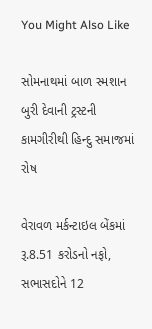You Might Also Like

સોમનાથમાં બાળ સ્મશાન બુરી દેવાની ટ્રસ્ટની કામગીરીથી હિન્દુ સમાજમાં રોષ

વેરાવળ મર્કન્ટાઇલ બેંકમાં રૂ.8.51 કરોડનો નફો, સભાસદોને 12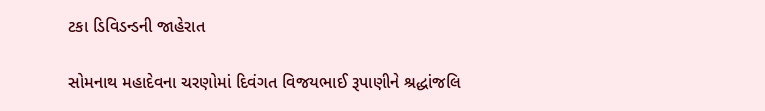ટકા ડિવિડન્ડની જાહેરાત

સોમનાથ મહાદેવના ચરણોમાં દિવંગત વિજયભાઈ રૂપાણીને શ્રદ્ધાંજલિ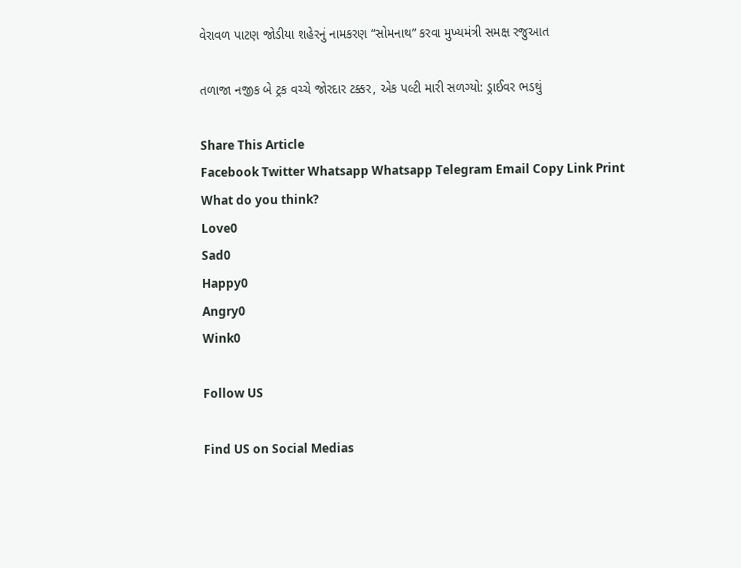વેરાવળ પાટણ જોડીયા શહેરનું નામકરણ “સોમનાથ” કરવા મુખ્યમંત્રી સમક્ષ રજુઆત

તળાજા નજીક બે ટ્રક વચ્ચે જોરદાર ટક્કર, એક પલ્ટી મારી સળગ્યો: ડ્રાઈવર ભડથું

Share This Article
Facebook Twitter Whatsapp Whatsapp Telegram Email Copy Link Print
What do you think?
Love0
Sad0
Happy0
Angry0
Wink0

Follow US

Find US on Social Medias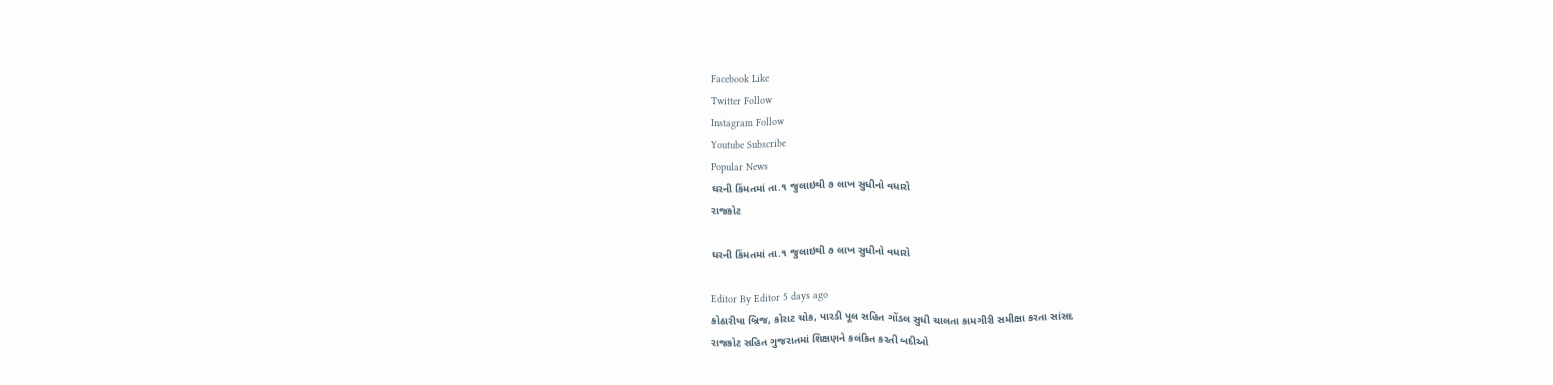Facebook Like
Twitter Follow
Instagram Follow
Youtube Subscribe
Popular News
ઘરની કિંમતમાં તા.૧ જુલાઇથી ૭ લાખ સુધીનો વધારો
રાજકોટ

ઘરની કિંમતમાં તા.૧ જુલાઇથી ૭ લાખ સુધીનો વધારો

Editor By Editor 5 days ago
કોઠારીયા બ્રિજ, કોરાટ ચોક, પારડી પૂલ સહિત ગોંડલ સુધી ચાલતા કામગીરી સમીક્ષા કરતા સાંસદ
રાજકોટ સહિત ગુજરાતમાં શિક્ષણને કલંકિત કરતી બદીઓ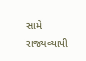સામે રાજ્યવ્યાપી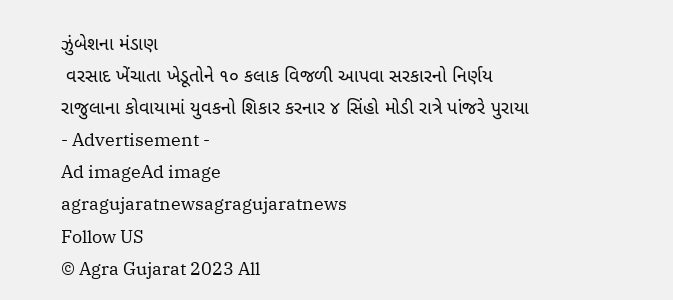ઝુંબેશના મંડાણ
 વરસાદ ખેંચાતા ખેડૂતોને ૧૦ કલાક વિજળી આપવા સરકારનો નિર્ણય
રાજુલાના કોવાયામાં યુવકનો શિકાર કરનાર ૪ સિંહો મોડી રાત્રે પાંજરે પુરાયા
- Advertisement -
Ad imageAd image
agragujaratnewsagragujaratnews
Follow US
© Agra Gujarat 2023 All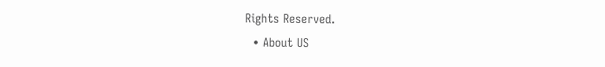Rights Reserved.
  • About US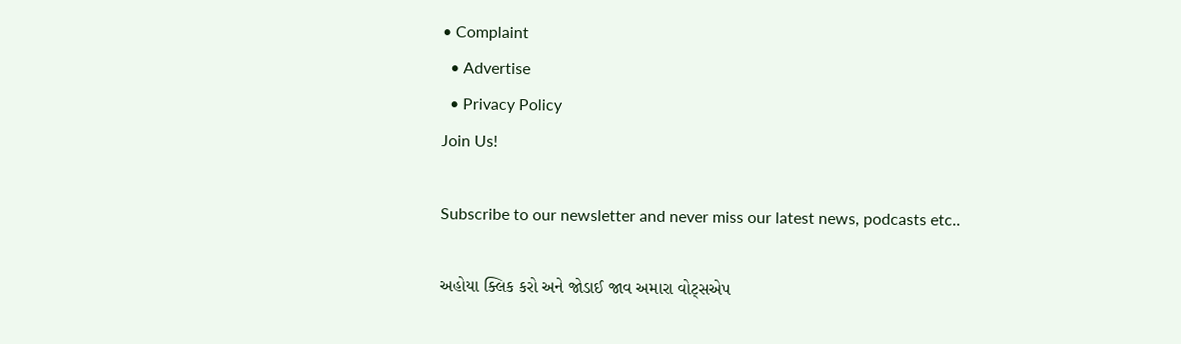• Complaint
  • Advertise
  • Privacy Policy
Join Us!

Subscribe to our newsletter and never miss our latest news, podcasts etc..

અહોયા ક્લિક કરો અને જોડાઈ જાવ અમારા વોટ્સએપ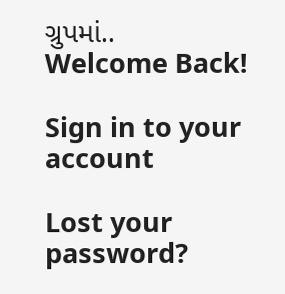ગ્રુપમાં..
Welcome Back!

Sign in to your account

Lost your password?